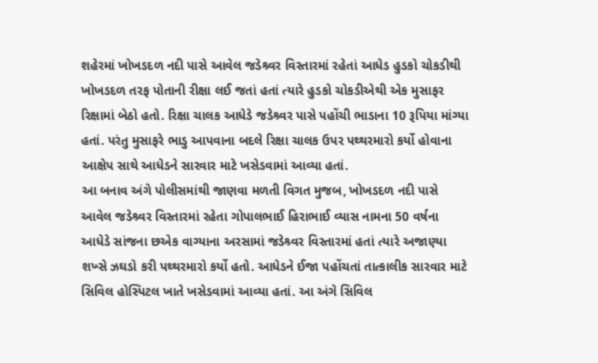શહેરમાં ખોખડદળ નદી પાસે આવેલ જડેશ્ર્વર વિસ્તારમાં રહેતાં આધેડ હુડકો ચોકડીથી ખોખડદળ તરફ પોતાની રીક્ષા લઈ જતાં હતાં ત્યારે હુડકો ચોકડીએથી એક મુસાફર રિક્ષામાં બેઠો હતો. રિક્ષા ચાલક આધેડે જડેશ્ર્વર પાસે પહોંચી ભાડાના 10 રૂપિયા માંગ્યા હતાં. પરંતુ મુસાફરે ભાડુ આપવાના બદલે રિક્ષા ચાલક ઉપર પથ્થરમારો કર્યો હોવાના આક્ષેપ સાથે આધેડને સારવાર માટે ખસેડવામાં આવ્યા હતાં.
આ બનાવ અંગે પોલીસમાંથી જાણવા મળતી વિગત મુજબ, ખોખડદળ નદી પાસે આવેલ જડેશ્ર્વર વિસ્તારમાં રહેતા ગોપાલભાઈ હિરાભાઈ વ્યાસ નામના 50 વર્ષના આધેડે સાંજના છએક વાગ્યાના અરસામાં જડેશ્ર્વર વિસ્તારમાં હતાં ત્યારે અજાણ્યા શખ્સે ઝઘડો કરી પથ્થરમારો કર્યો હતો. આધેડને ઈજા પહોંચતાં તાત્કાલીક સારવાર માટે સિવિલ હોસ્પિટલ ખાતે ખસેડવામાં આવ્યા હતાં. આ અંગે સિવિલ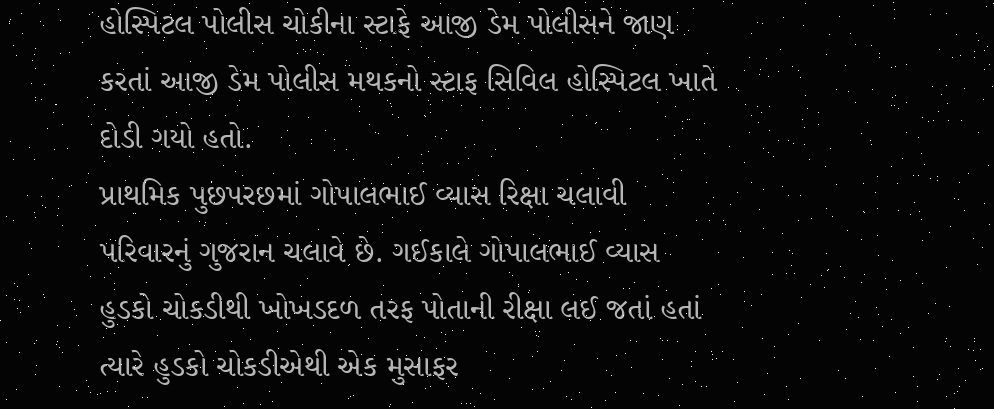હોસ્પિટલ પોલીસ ચોકીના સ્ટાફે આજી ડેમ પોલીસને જાણ કરતાં આજી ડેમ પોલીસ મથકનો સ્ટાફ સિવિલ હોસ્પિટલ ખાતે દોડી ગયો હતો.
પ્રાથમિક પુછપરછમાં ગોપાલભાઈ વ્યાસ રિક્ષા ચલાવી પરિવારનું ગુજરાન ચલાવે છે. ગઈકાલે ગોપાલભાઈ વ્યાસ હુડકો ચોકડીથી ખોખડદળ તરફ પોતાની રીક્ષા લઈ જતાં હતાં ત્યારે હુડકો ચોકડીએથી એક મુસાફર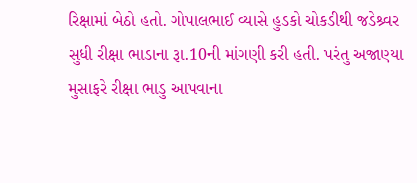રિક્ષામાં બેઠો હતો. ગોપાલભાઈ વ્યાસે હુડકો ચોકડીથી જડેશ્ર્વર સુધી રીક્ષા ભાડાના રૂા.10ની માંગણી કરી હતી. પરંતુ અજાણ્યા મુસાફરે રીક્ષા ભાડુ આપવાના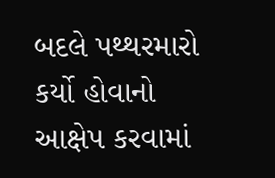બદલે પથ્થરમારો કર્યો હોવાનો આક્ષેપ કરવામાં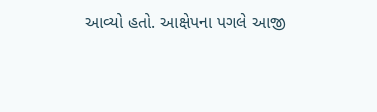આવ્યો હતો. આક્ષેપના પગલે આજી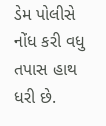ડેમ પોલીસે નોંધ કરી વધુ તપાસ હાથ ધરી છે.